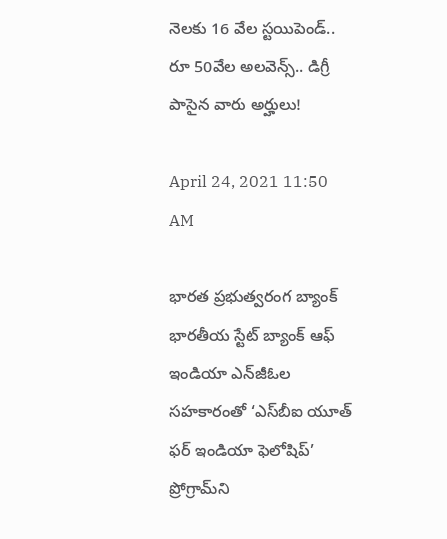నెలకు 16 వేల స్టయిపెండ్.. రూ 50వేల అలవెన్స్.. డిగ్రీ పాసైన వారు అర్హులు!

April 24, 2021 11:50 AM

భారత ప్రభుత్వరంగ బ్యాంక్ భారతీయ స్టేట్ బ్యాంక్ ఆఫ్ ఇండియా ఎన్‌జీఓల సహకారంతో ‘ఎస్‌బీఐ యూత్‌ ఫర్‌ ఇండియా ఫెలోషిప్‌’ ప్రోగ్రామ్‌ని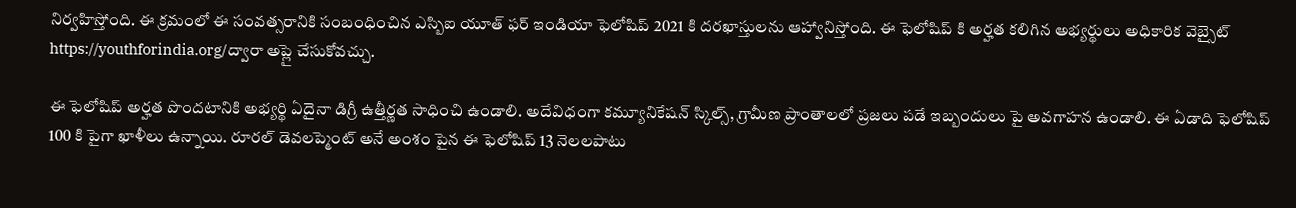నిర్వహిస్తోంది. ఈ క్రమంలో ఈ సంవత్సరానికి సంబంధించిన ఎస్బిఐ యూత్ ఫర్ ఇండియా ఫెలోషిప్ 2021 కి దరఖాస్తులను ఆహ్వానిస్తోంది. ఈ ఫెలోషిప్ కి అర్హత కలిగిన అభ్యర్థులు అధికారిక వెబ్సైట్ https://youthforindia.org/ద్వారా అప్లై చేసుకోవచ్చు.

ఈ ఫెలోషిప్ అర్హత పొందటానికి అభ్యర్థి ఏదైనా డిగ్రీ ఉత్తీర్ణత సాధించి ఉండాలి. అదేవిధంగా కమ్యూనికేషన్ స్కిల్స్, గ్రామీణ ప్రాంతాలలో ప్రజలు పడే ఇబ్బందులు పై అవగాహన ఉండాలి. ఈ ఏడాది ఫెలోషిప్ 100 కి పైగా ఖాళీలు ఉన్నాయి. రూరల్ డెవలప్మెంట్ అనే అంశం పైన ఈ ఫెలోషిప్ 13 నెలలపాటు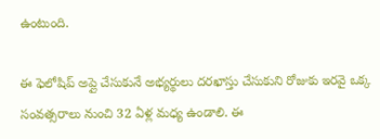ఉంటుంది.

ఈ ఫెలోషిప్ అప్లై చేసుకునే అభ్యర్థులు దరఖాస్తు చేసుకుని రోజుకు ఇరవై ఒక్క సంవత్సరాలు నుంచి 32 ఏళ్ల మధ్య ఉండాలి. ఈ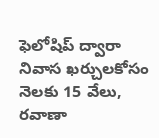ఫెలోషిప్ ద్వారా నివాస ఖర్చులకోసం నెలకు 15 వేలు, రవాణా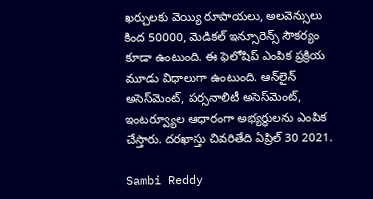ఖర్చులకు వెయ్యి రూపాయలు, అలవెన్సులు కింద 50000, మెడికల్ ఇన్సూరెన్స్ సౌకర్యం కూడా ఉంటుంది. ఈ ఫెలోషిప్ ఎంపిక ప్రక్రియ మూడు విధాలుగా ఉంటుంది. ఆన్‌లైన్‌ అసెస్‌మెంట్‌, పర్సనాలిటీ అసెస్‌మెంట్‌, ఇంటర్వ్యూల ఆధారంగా అభ్యర్థులను ఎంపిక చేస్తారు. దరఖాస్తు చివరితేది ఏప్రిల్ 30 2021.

Sambi Reddy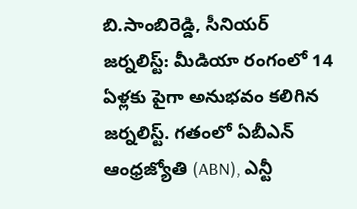బి.సాంబిరెడ్డి, సీనియర్ జర్నలిస్ట్: మీడియా రంగంలో 14 ఏళ్లకు పైగా అనుభవం కలిగిన జర్నలిస్ట్. గతంలో ఏబీఎన్ ఆంధ్ర‌జ్యోతి (ABN), ఎన్టీ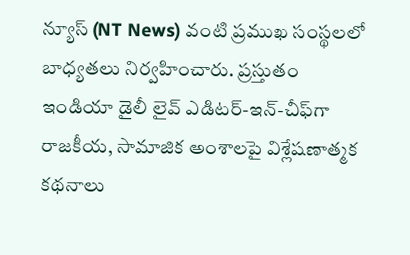న్యూస్ (NT News) వంటి ప్రముఖ సంస్థలలో బాధ్యతలు నిర్వహించారు. ప్రస్తుతం ఇండియా డైలీ లైవ్ ఎడిటర్-ఇన్-చీఫ్‌గా రాజకీయ, సామాజిక అంశాలపై విశ్లేషణాత్మక కథనాలు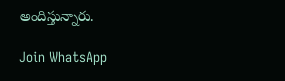అందిస్తున్నారు.

Join WhatsApp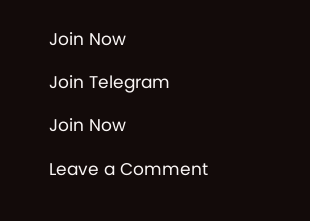Join Now

Join Telegram

Join Now

Leave a Comment